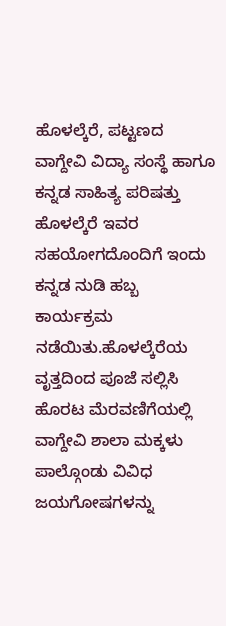ಹೊಳಲ್ಕೆರೆ, ಪಟ್ಟಣದ ವಾಗ್ದೇವಿ ವಿದ್ಯಾ ಸಂಸ್ಥೆ ಹಾಗೂ ಕನ್ನಡ ಸಾಹಿತ್ಯ ಪರಿಷತ್ತು ಹೊಳಲ್ಕೆರೆ ಇವರ ಸಹಯೋಗದೊಂದಿಗೆ ಇಂದು ಕನ್ನಡ ನುಡಿ ಹಬ್ಬ ಕಾರ್ಯಕ್ರಮ ನಡೆಯಿತು.ಹೊಳಲ್ಕೆರೆಯ ವೃತ್ತದಿಂದ ಪೂಜೆ ಸಲ್ಲಿಸಿ ಹೊರಟ ಮೆರವಣಿಗೆಯಲ್ಲಿ ವಾಗ್ದೇವಿ ಶಾಲಾ ಮಕ್ಕಳು ಪಾಲ್ಗೊಂಡು ವಿವಿಧ ಜಯಗೋಷಗಳನ್ನು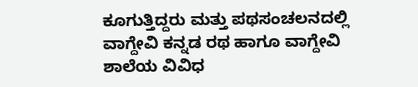ಕೂಗುತ್ತಿದ್ದರು ಮತ್ತು ಪಥಸಂಚಲನದಲ್ಲಿ ವಾಗ್ದೇವಿ ಕನ್ನಡ ರಥ ಹಾಗೂ ವಾಗ್ದೇವಿ ಶಾಲೆಯ ವಿವಿಧ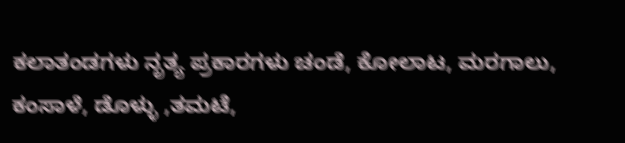ಕಲಾತಂಡಗಳು ನೃತ್ಯ ಪ್ರಕಾರಗಳು ಚಂಡೆ, ಕೋಲಾಟ, ಮರಗಾಲು, ಕಂಸಾಳೆ, ಡೊಳ್ಳು ,ತಮಟೆ,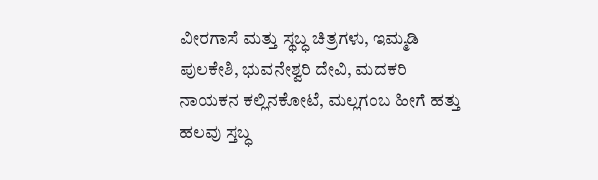ವೀರಗಾಸೆ ಮತ್ತು ಸ್ಥಬ್ಧ ಚಿತ್ರಗಳು, ಇಮ್ಮಡಿ ಪುಲಕೇಶಿ, ಭುವನೇಶ್ವರಿ ದೇವಿ, ಮದಕರಿ ನಾಯಕನ ಕಲ್ಲಿನಕೋಟೆ, ಮಲ್ಲಗಂಬ ಹೀಗೆ ಹತ್ತು ಹಲವು ಸ್ತಬ್ಧ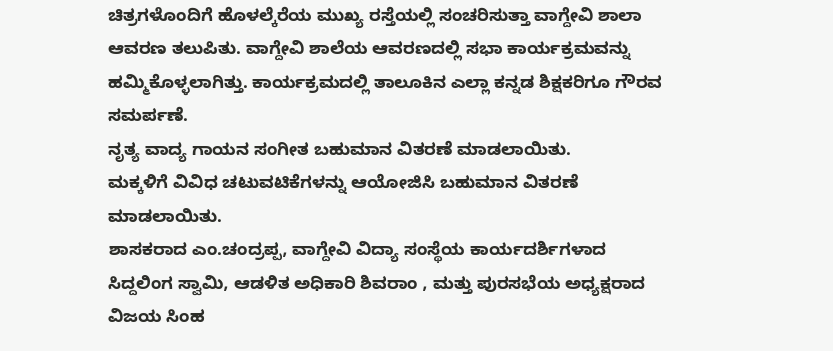ಚಿತ್ರಗಳೊಂದಿಗೆ ಹೊಳಲ್ಕೆರೆಯ ಮುಖ್ಯ ರಸ್ತೆಯಲ್ಲಿ ಸಂಚರಿಸುತ್ತಾ ವಾಗ್ದೇವಿ ಶಾಲಾ ಆವರಣ ತಲುಪಿತು. ವಾಗ್ದೇವಿ ಶಾಲೆಯ ಆವರಣದಲ್ಲಿ ಸಭಾ ಕಾರ್ಯಕ್ರಮವನ್ನು ಹಮ್ಮಿಕೊಳ್ಳಲಾಗಿತ್ತು. ಕಾರ್ಯಕ್ರಮದಲ್ಲಿ ತಾಲೂಕಿನ ಎಲ್ಲಾ ಕನ್ನಡ ಶಿಕ್ಷಕರಿಗೂ ಗೌರವ ಸಮರ್ಪಣೆ.
ನೃತ್ಯ ವಾದ್ಯ ಗಾಯನ ಸಂಗೀತ ಬಹುಮಾನ ವಿತರಣೆ ಮಾಡಲಾಯಿತು.
ಮಕ್ಕಳಿಗೆ ವಿವಿಧ ಚಟುವಟಿಕೆಗಳನ್ನು ಆಯೋಜಿಸಿ ಬಹುಮಾನ ವಿತರಣೆ ಮಾಡಲಾಯಿತು.
ಶಾಸಕರಾದ ಎಂ.ಚಂದ್ರಪ್ಪ, ವಾಗ್ದೇವಿ ವಿದ್ಯಾ ಸಂಸ್ಥೆಯ ಕಾರ್ಯದರ್ಶಿಗಳಾದ ಸಿದ್ದಲಿಂಗ ಸ್ವಾಮಿ, ಆಡಳಿತ ಅಧಿಕಾರಿ ಶಿವರಾಂ , ಮತ್ತು ಪುರಸಭೆಯ ಅಧ್ಯಕ್ಷರಾದ ವಿಜಯ ಸಿಂಹ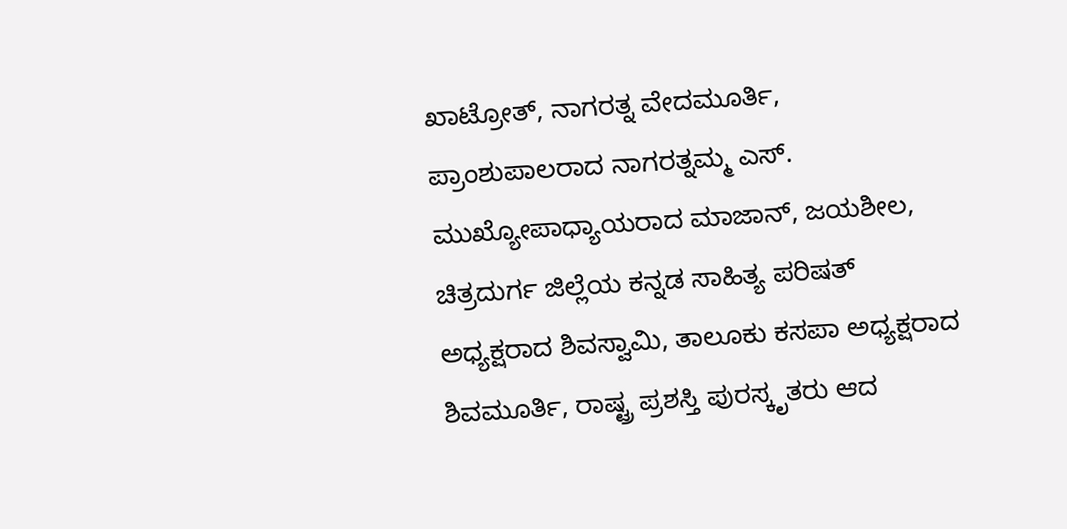ಖಾಟ್ರೋತ್, ನಾಗರತ್ನ ವೇದಮೂರ್ತಿ, ಪ್ರಾಂಶುಪಾಲರಾದ ನಾಗರತ್ನಮ್ಮ ಎಸ್. ಮುಖ್ಯೋಪಾಧ್ಯಾಯರಾದ ಮಾಜಾನ್, ಜಯಶೀಲ, ಚಿತ್ರದುರ್ಗ ಜಿಲ್ಲೆಯ ಕನ್ನಡ ಸಾಹಿತ್ಯ ಪರಿಷತ್ ಅಧ್ಯಕ್ಷರಾದ ಶಿವಸ್ವಾಮಿ, ತಾಲೂಕು ಕಸಪಾ ಅಧ್ಯಕ್ಷರಾದ ಶಿವಮೂರ್ತಿ, ರಾಷ್ಟ್ರ ಪ್ರಶಸ್ತಿ ಪುರಸ್ಕೃತರು ಆದ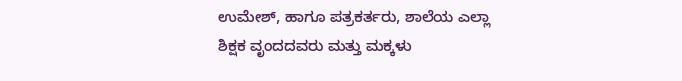ಉಮೇಶ್, ಹಾಗೂ ಪತ್ರಕರ್ತರು, ಶಾಲೆಯ ಎಲ್ಲಾ ಶಿಕ್ಷಕ ವೃಂದದವರು ಮತ್ತು ಮಕ್ಕಳು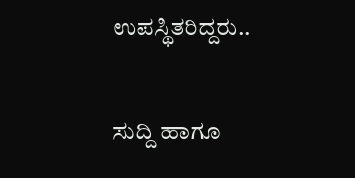ಉಪಸ್ಥಿತರಿದ್ದರು..

ಸುದ್ದಿ ಹಾಗೂ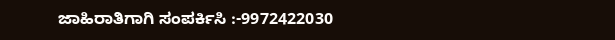ಜಾಹಿರಾತಿಗಾಗಿ ಸಂಪರ್ಕಿಸಿ :-9972422030